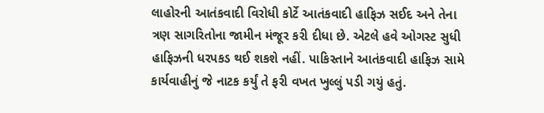લાહોરની આતંકવાદી વિરોધી કોર્ટે આતંકવાદી હાફિઝ સઈદ અને તેના ત્રણ સાગરિતોના જામીન મંજૂર કરી દીધા છે. એટલે હવે ઓગસ્ટ સુધી હાફિઝની ધરપકડ થઈ શકશે નહીં. પાકિસ્તાને આતંકવાદી હાફિઝ સામે કાર્યવાહીનું જે નાટક કર્યું તે ફરી વખત ખુલ્લું પડી ગયું હતું.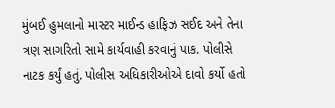મુંબઈ હુમલાનો માસ્ટર માઈન્ડ હાફિઝ સઈદ અને તેના ત્રણ સાગરિતો સામે કાર્યવાહી કરવાનું પાક. પોલીસે નાટક કર્યું હતું. પોલીસ અધિકારીઓએ દાવો કર્યો હતો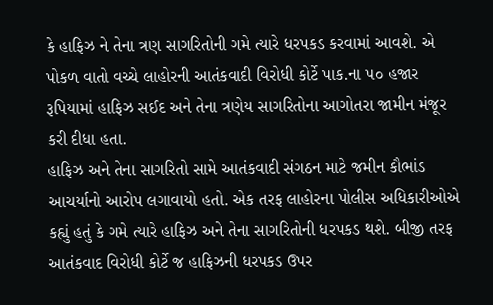કે હાફિઝ ને તેના ત્રણ સાગરિતોની ગમે ત્યારે ધરપકડ કરવામાં આવશે. એ પોકળ વાતો વચ્ચે લાહોરની આતંકવાદી વિરોધી કોર્ટે પાક.ના ૫૦ હજાર રૂપિયામાં હાફિઝ સઈદ અને તેના ત્રણેય સાગરિતોના આગોતરા જામીન મંજૂર કરી દીધા હતા.
હાફિઝ અને તેના સાગરિતો સામે આતંકવાદી સંગઠન માટે જમીન કૌભાંડ આચર્યાનો આરોપ લગાવાયો હતો. એક તરફ લાહોરના પોલીસ અધિકારીઓએ કહ્યું હતું કે ગમે ત્યારે હાફિઝ અને તેના સાગરિતોની ધરપકડ થશે. બીજી તરફ આતંકવાદ વિરોધી કોર્ટે જ હાફિઝની ધરપકડ ઉપર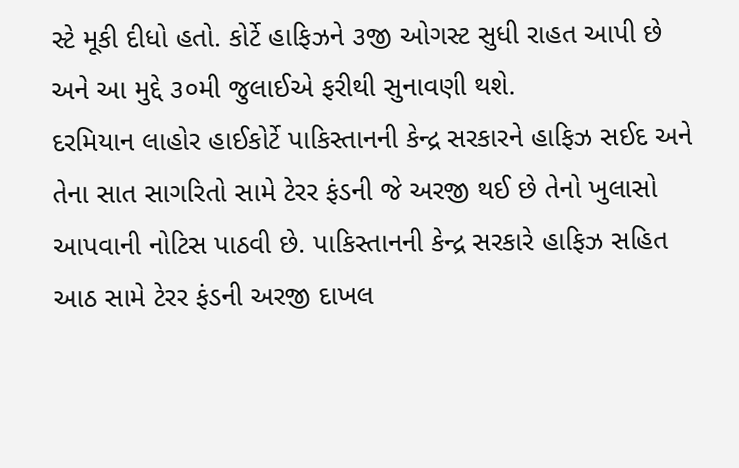સ્ટે મૂકી દીધો હતો. કોર્ટે હાફિઝને ૩જી ઓગસ્ટ સુધી રાહત આપી છે અને આ મુદ્દે ૩૦મી જુલાઈએ ફરીથી સુનાવણી થશે.
દરમિયાન લાહોર હાઈકોર્ટે પાકિસ્તાનની કેન્દ્ર સરકારને હાફિઝ સઈદ અને તેના સાત સાગરિતો સામે ટેરર ફંડની જે અરજી થઈ છે તેનો ખુલાસો આપવાની નોટિસ પાઠવી છે. પાકિસ્તાનની કેન્દ્ર સરકારે હાફિઝ સહિત આઠ સામે ટેરર ફંડની અરજી દાખલ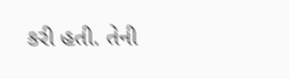કરી હતી. તેની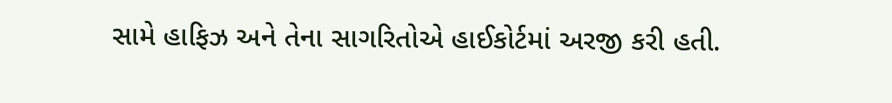સામે હાફિઝ અને તેના સાગરિતોએ હાઈકોર્ટમાં અરજી કરી હતી.